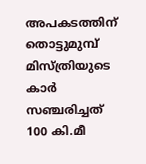അപകടത്തിന് തൊട്ടുമുമ്പ് മിസ്ത്രിയുടെ കാര്‍ സഞ്ചരിച്ചത് 100 കി.മീ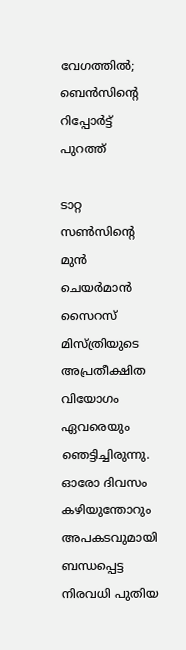വേഗത്തില്‍; ബെന്‍സിന്റെ റിപ്പോര്‍ട്ട് പുറത്ത്

ടാറ്റ സണ്‍സിന്റെ മുന്‍ ചെയര്‍മാന്‍ സൈറസ് മിസ്ത്രിയുടെ അപ്രതീക്ഷിത വിയോഗം ഏവരെയും ഞെട്ടിച്ചിരുന്നു. ഓരോ ദിവസം കഴിയുന്തോറും അപകടവുമായി ബന്ധപ്പെട്ട നിരവധി പുതിയ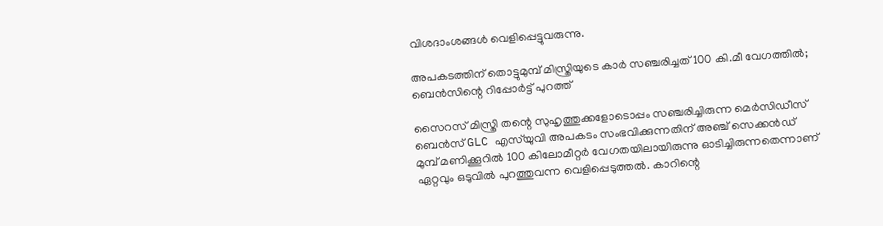വിശദാംശങ്ങള്‍ വെളിപ്പെട്ടുവരുന്നു.

അപകടത്തിന് തൊട്ടുമുമ്പ് മിസ്ത്രിയുടെ കാര്‍ സഞ്ചരിച്ചത് 100 കി.മീ വേഗത്തില്‍; ബെന്‍സിന്റെ റിപ്പോര്‍ട്ട് പുറത്ത്

സൈറസ് മിസ്ത്രി തന്റെ സുഹൃത്തുക്കളോടൊപ്പം സഞ്ചരിച്ചിരുന്ന മെര്‍സിഡീസ് ബെന്‍സ് GLC എസ്‌യുവി അപകടം സംഭവിക്കുന്നതിന് അഞ്ച് സെക്കന്‍ഡ് മുമ്പ് മണിക്കൂറില്‍ 100 കിലോമീറ്റര്‍ വേഗതയിലായിരുന്നു ഓടിച്ചിരുന്നതെന്നാണ് ഏറ്റവും ഒടുവില്‍ പുറത്തുവന്ന വെളിപ്പെടുത്തല്‍. കാറിന്റെ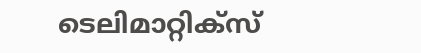ടെലിമാറ്റിക്സ്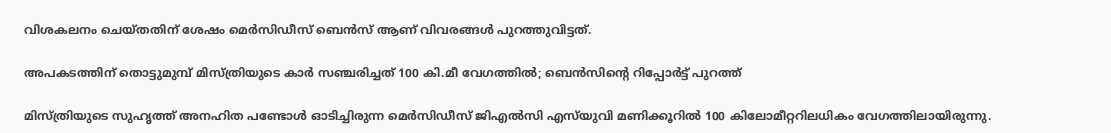വിശകലനം ചെയ്തതിന് ശേഷം മെര്‍സിഡീസ് ബെന്‍സ് ആണ് വിവരങ്ങള്‍ പുറത്തുവിട്ടത്.

അപകടത്തിന് തൊട്ടുമുമ്പ് മിസ്ത്രിയുടെ കാര്‍ സഞ്ചരിച്ചത് 100 കി.മീ വേഗത്തില്‍; ബെന്‍സിന്റെ റിപ്പോര്‍ട്ട് പുറത്ത്

മിസ്ത്രിയുടെ സുഹൃത്ത് അനഹിത പണ്ടോള്‍ ഓടിച്ചിരുന്ന മെര്‍സിഡീസ് ജിഎല്‍സി എസ്‌യുവി മണിക്കൂറില്‍ 100 കിലോമീറ്ററിലധികം വേഗത്തിലായിരുന്നു.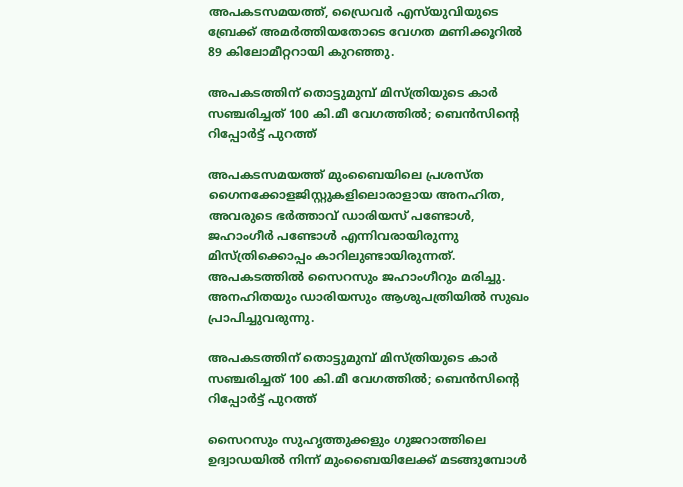അപകടസമയത്ത്, ഡ്രൈവര്‍ എസ്‌യുവിയുടെ ബ്രേക്ക് അമര്‍ത്തിയതോടെ വേഗത മണിക്കൂറില്‍ 89 കിലോമീറ്ററായി കുറഞ്ഞു.

അപകടത്തിന് തൊട്ടുമുമ്പ് മിസ്ത്രിയുടെ കാര്‍ സഞ്ചരിച്ചത് 100 കി.മീ വേഗത്തില്‍; ബെന്‍സിന്റെ റിപ്പോര്‍ട്ട് പുറത്ത്

അപകടസമയത്ത് മുംബൈയിലെ പ്രശസ്ത ഗൈനക്കോളജിസ്റ്റുകളിലൊരാളായ അനഹിത, അവരുടെ ഭര്‍ത്താവ് ഡാരിയസ് പണ്ടോള്‍, ജഹാംഗീര്‍ പണ്ടോള്‍ എന്നിവരായിരുന്നു മിസ്ത്രിക്കൊപ്പം കാറിലുണ്ടായിരുന്നത്. അപകടത്തില്‍ സൈറസും ജഹാംഗീറും മരിച്ചു. അനഹിതയും ഡാരിയസും ആശുപത്രിയില്‍ സുഖം പ്രാപിച്ചുവരുന്നു.

അപകടത്തിന് തൊട്ടുമുമ്പ് മിസ്ത്രിയുടെ കാര്‍ സഞ്ചരിച്ചത് 100 കി.മീ വേഗത്തില്‍; ബെന്‍സിന്റെ റിപ്പോര്‍ട്ട് പുറത്ത്

സൈറസും സുഹൃത്തുക്കളും ഗുജറാത്തിലെ ഉദ്വാഡയില്‍ നിന്ന് മുംബൈയിലേക്ക് മടങ്ങുമ്പോള്‍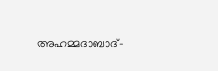അഹമ്മദാബാദ്-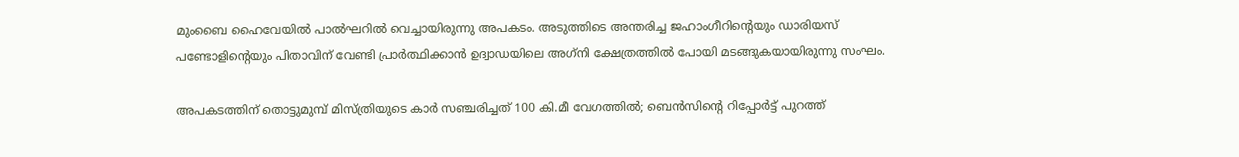മുംബൈ ഹൈവേയില്‍ പാല്‍ഘറില്‍ വെച്ചായിരുന്നു അപകടം. അടുത്തിടെ അന്തരിച്ച ജഹാംഗീറിന്റെയും ഡാരിയസ് പണ്ടോളിന്റെയും പിതാവിന് വേണ്ടി പ്രാര്‍ത്ഥിക്കാന്‍ ഉദ്വാഡയിലെ അഗ്‌നി ക്ഷേത്രത്തില്‍ പോയി മടങ്ങുകയായിരുന്നു സംഘം.

അപകടത്തിന് തൊട്ടുമുമ്പ് മിസ്ത്രിയുടെ കാര്‍ സഞ്ചരിച്ചത് 100 കി.മീ വേഗത്തില്‍; ബെന്‍സിന്റെ റിപ്പോര്‍ട്ട് പുറത്ത്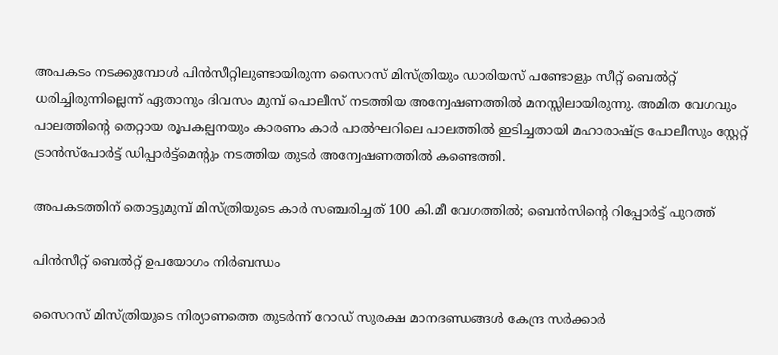അപകടം നടക്കുമ്പോള്‍ പിന്‍സീറ്റിലുണ്ടായിരുന്ന സൈറസ് മിസ്ത്രിയും ഡാരിയസ് പണ്ടോളും സീറ്റ് ബെല്‍റ്റ് ധരിച്ചിരുന്നില്ലെന്ന് ഏതാനും ദിവസം മുമ്പ് പൊലീസ് നടത്തിയ അന്വേഷണത്തില്‍ മനസ്സിലായിരുന്നു. അമിത വേഗവും പാലത്തിന്റെ തെറ്റായ രൂപകല്പനയും കാരണം കാര്‍ പാല്‍ഘറിലെ പാലത്തില്‍ ഇടിച്ചതായി മഹാരാഷ്ട്ര പോലീസും സ്റ്റേറ്റ് ട്രാന്‍സ്പോര്‍ട്ട് ഡിപ്പാര്‍ട്ട്മെന്റും നടത്തിയ തുടര്‍ അന്വേഷണത്തില്‍ കണ്ടെത്തി.

അപകടത്തിന് തൊട്ടുമുമ്പ് മിസ്ത്രിയുടെ കാര്‍ സഞ്ചരിച്ചത് 100 കി.മീ വേഗത്തില്‍; ബെന്‍സിന്റെ റിപ്പോര്‍ട്ട് പുറത്ത്

പിന്‍സീറ്റ് ബെല്‍റ്റ് ഉപയോഗം നിര്‍ബന്ധം

സൈറസ് മിസ്ത്രിയുടെ നിര്യാണത്തെ തുടര്‍ന്ന് റോഡ് സുരക്ഷ മാനദണ്ഡങ്ങള്‍ കേന്ദ്ര സര്‍ക്കാര്‍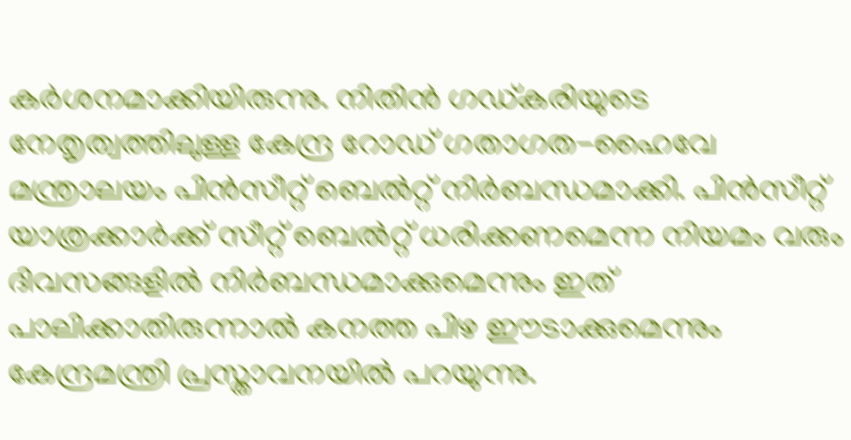കര്‍ശനമാക്കിയിരുന്നു. നിതിന്‍ ഗഡ്കരിയുടെ നേതൃത്വത്തിലുള്ള കേന്ദ്ര റോഡ് ഗതാഗത-ഹൈവേ മന്ത്രാലയം പിന്‍സീറ്റ് ബെല്‍റ്റ് നിര്‍ബന്ധമാക്കി. പിന്‍സീറ്റ് യാത്രക്കാര്‍ക്ക് സീറ്റ് ബെല്‍റ്റ് ധരിക്കണമെന്ന നിയമം വരും ദിവസങ്ങളില്‍ നിര്‍ബന്ധമാക്കുമെന്നും ഇത് പാലിക്കാതിരുന്നാല്‍ കനത്ത പിഴ ഈടാക്കുമെന്നും കേന്ദ്രമന്ത്രി പ്രസ്താവനയില്‍ പറയുന്നു.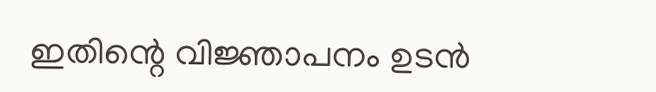ഇതിന്റെ വിജ്ഞാപനം ഉടന്‍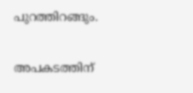പുറത്തിറങ്ങും.

അപകടത്തിന്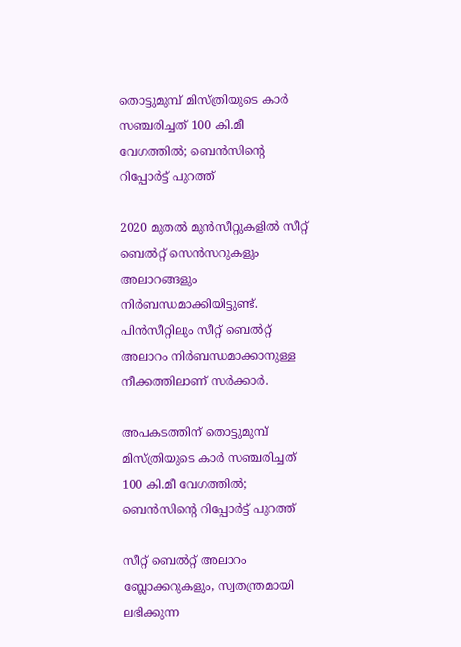തൊട്ടുമുമ്പ് മിസ്ത്രിയുടെ കാര്‍ സഞ്ചരിച്ചത് 100 കി.മീ വേഗത്തില്‍; ബെന്‍സിന്റെ റിപ്പോര്‍ട്ട് പുറത്ത്

2020 മുതല്‍ മുന്‍സീറ്റുകളില്‍ സീറ്റ് ബെല്‍റ്റ് സെന്‍സറുകളും അലാറങ്ങളും നിര്‍ബന്ധമാക്കിയിട്ടുണ്ട്. പിന്‍സീറ്റിലും സീറ്റ് ബെല്‍റ്റ് അലാറം നിര്‍ബന്ധമാക്കാനുള്ള നീക്കത്തിലാണ് സര്‍ക്കാര്‍.

അപകടത്തിന് തൊട്ടുമുമ്പ് മിസ്ത്രിയുടെ കാര്‍ സഞ്ചരിച്ചത് 100 കി.മീ വേഗത്തില്‍; ബെന്‍സിന്റെ റിപ്പോര്‍ട്ട് പുറത്ത്

സീറ്റ് ബെല്‍റ്റ് അലാറം ബ്ലോക്കറുകളും, സ്വതന്ത്രമായി ലഭിക്കുന്ന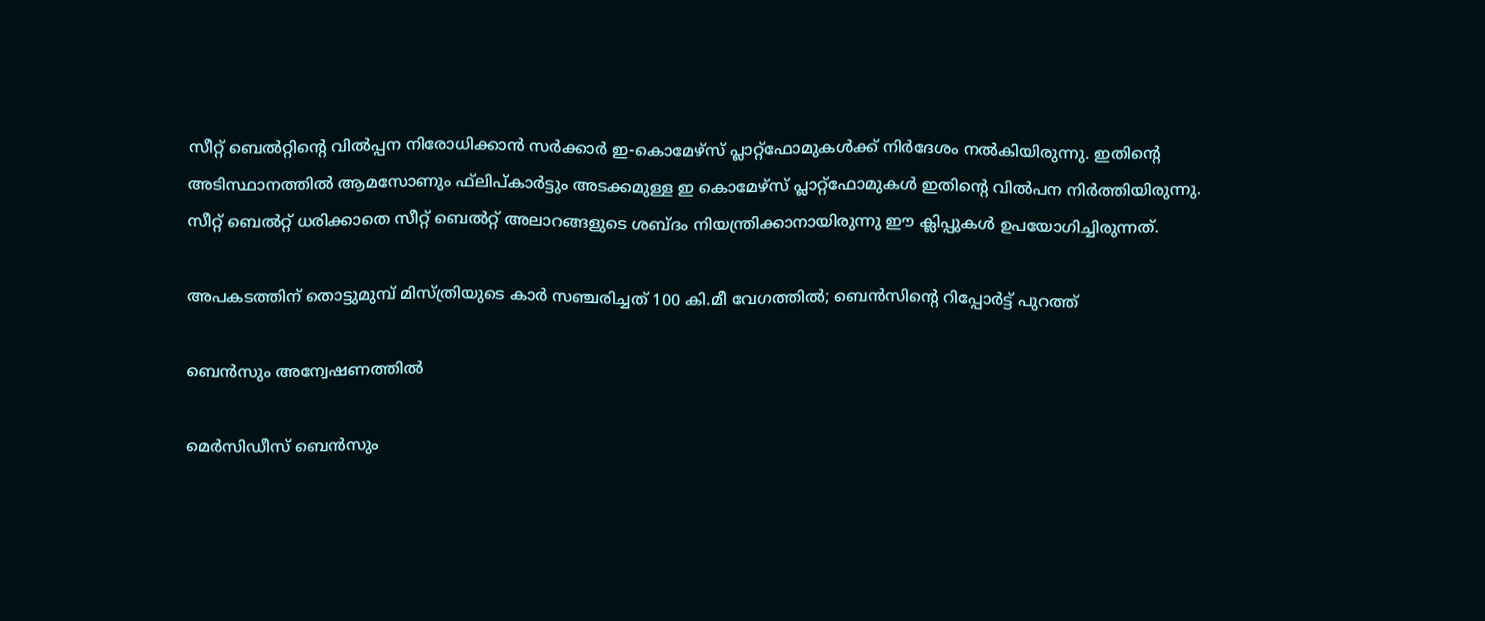സീറ്റ് ബെല്‍റ്റിന്റെ വില്‍പ്പന നിരോധിക്കാന്‍ സര്‍ക്കാര്‍ ഇ-കൊമേഴ്സ് പ്ലാറ്റ്ഫോമുകള്‍ക്ക് നിര്‍ദേശം നല്‍കിയിരുന്നു. ഇതിന്റെ അടിസ്ഥാനത്തില്‍ ആമസോണും ഫ്‌ലിപ്കാര്‍ട്ടും അടക്കമുള്ള ഇ കൊമേഴ്‌സ് പ്ലാറ്റ്‌ഫോമുകള്‍ ഇതിന്റെ വില്‍പന നിര്‍ത്തിയിരുന്നു. സീറ്റ് ബെല്‍റ്റ് ധരിക്കാതെ സീറ്റ് ബെല്‍റ്റ് അലാറങ്ങളുടെ ശബ്ദം നിയന്ത്രിക്കാനായിരുന്നു ഈ ക്ലിപ്പുകള്‍ ഉപയോഗിച്ചിരുന്നത്.

അപകടത്തിന് തൊട്ടുമുമ്പ് മിസ്ത്രിയുടെ കാര്‍ സഞ്ചരിച്ചത് 100 കി.മീ വേഗത്തില്‍; ബെന്‍സിന്റെ റിപ്പോര്‍ട്ട് പുറത്ത്

ബെന്‍സും അന്വേഷണത്തില്‍

മെര്‍സിഡീസ് ബെന്‍സും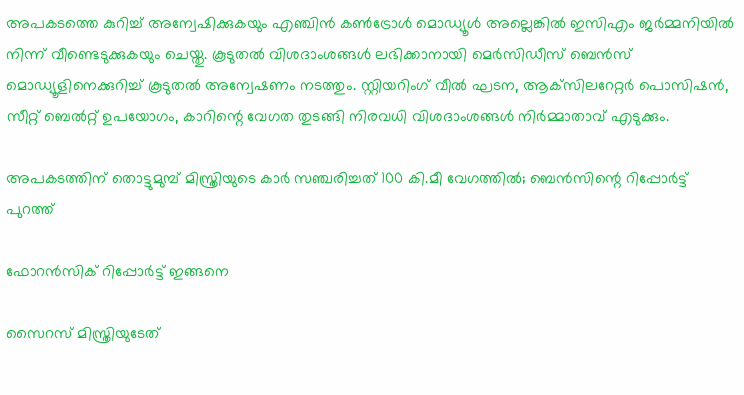അപകടത്തെ കുറിച്ച് അന്വേഷിക്കുകയും എഞ്ചിന്‍ കണ്‍ട്രോള്‍ മൊഡ്യൂള്‍ അല്ലെങ്കില്‍ ഇസിഎം ജര്‍മ്മനിയില്‍ നിന്ന് വീണ്ടെടുക്കുകയും ചെയ്തു. കൂടുതല്‍ വിശദാംശങ്ങള്‍ ലഭിക്കാനായി മെര്‍സിഡീസ് ബെന്‍സ് മൊഡ്യൂളിനെക്കുറിച്ച് കൂടുതല്‍ അന്വേഷണം നടത്തും. സ്റ്റിയറിംഗ് വീല്‍ ഘടന, ആക്‌സിലറേറ്റര്‍ പൊസിഷന്‍, സീറ്റ് ബെല്‍റ്റ് ഉപയോഗം, കാറിന്റെ വേഗത തുടങ്ങി നിരവധി വിശദാംശങ്ങള്‍ നിര്‍മ്മാതാവ് എടുക്കും.

അപകടത്തിന് തൊട്ടുമുമ്പ് മിസ്ത്രിയുടെ കാര്‍ സഞ്ചരിച്ചത് 100 കി.മീ വേഗത്തില്‍; ബെന്‍സിന്റെ റിപ്പോര്‍ട്ട് പുറത്ത്

ഫോറന്‍സിക് റിപ്പോര്‍ട്ട് ഇങ്ങനെ

സൈറസ് മിസ്ത്രിയുടേത്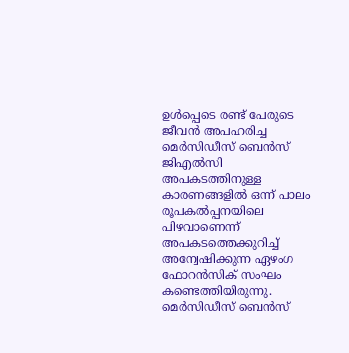ഉള്‍പ്പെടെ രണ്ട് പേരുടെ ജീവന്‍ അപഹരിച്ച മെര്‍സിഡീസ് ബെന്‍സ് ജിഎല്‍സി അപകടത്തിനുള്ള കാരണങ്ങളില്‍ ഒന്ന് പാലം രൂപകല്‍പ്പനയിലെ പിഴവാണെന്ന് അപകടത്തെക്കുറിച്ച് അന്വേഷിക്കുന്ന ഏഴംഗ ഫോറന്‍സിക് സംഘം കണ്ടെത്തിയിരുന്നു. മെര്‍സിഡീസ് ബെന്‍സ്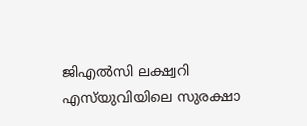ജിഎല്‍സി ലക്ഷ്വറി എസ്‌യുവിയിലെ സുരക്ഷാ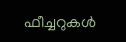ഫീച്ചറുകള്‍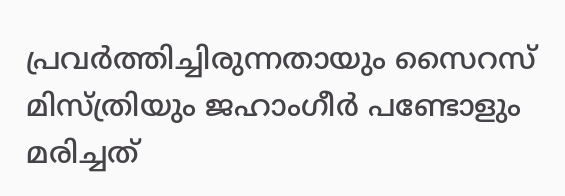പ്രവര്‍ത്തിച്ചിരുന്നതായും സൈറസ് മിസ്ത്രിയും ജഹാംഗീര്‍ പണ്ടോളും മരിച്ചത്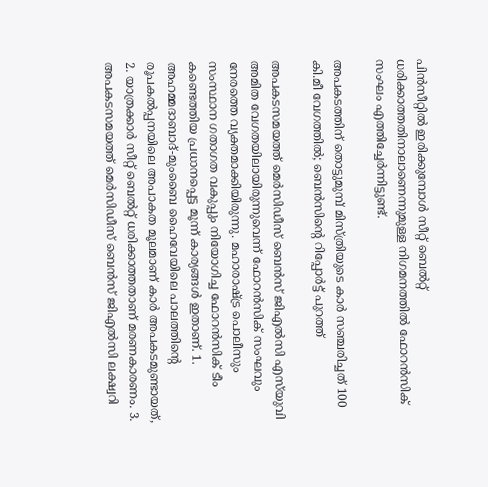പിന്‍സീറ്റില്‍ ഇരിക്കുമ്പോള്‍ സീറ്റ് ബെല്‍റ്റ് ധരിക്കാത്തതിനാലാണെന്നുമുള്ള നിഗമനത്തില്‍ ഫോറന്‍സിക് സംഘം എത്തിച്ചേര്‍ന്നിട്ടുണ്ട്.

അപകടത്തിന് തൊട്ടുമുമ്പ് മിസ്ത്രിയുടെ കാര്‍ സഞ്ചരിച്ചത് 100 കി.മീ വേഗത്തില്‍; ബെന്‍സിന്റെ റിപ്പോര്‍ട്ട് പുറത്ത്

അപകടസമയത്ത് മെര്‍സിഡീസ് ബെന്‍സ് ജിഎല്‍സി എസ്‌യുവി അമിത വേഗതയിലായിരുന്നുവെന്ന് ഫോറന്‍സിക് സംഘവും നേരത്തെ വ്യക്തമാക്കിയിരുന്നു. മഹാരാഷ്ട്ര പൊലീസും സംസ്ഥാന ഗതാഗത വകുപ്പും നിയോഗിച്ച ഫോറന്‍സിക് ടീം കണ്ടെത്തിയ പ്രധാനപ്പെട്ട മൂന്ന് കാര്യങ്ങള്‍ ഇതാണ്. 1. അഹമ്മദാബാദ്-മുംബൈ ഹൈവേയിലെ പാലത്തിന്റെ രൂപകല്‍പ്പനയിലെ അപാകത മൂലമാണ് കാര്‍ അപകടമുണ്ടായത്, 2. യാത്രക്കാര്‍ സീറ്റ് ബെല്‍റ്റ് ധരിക്കാത്തതാണ് മരണകാരണം. 3. അപകടസമയത്ത് മെര്‍സിഡീസ് ബെന്‍സ് ജിഎല്‍സി ലക്ഷ്വറി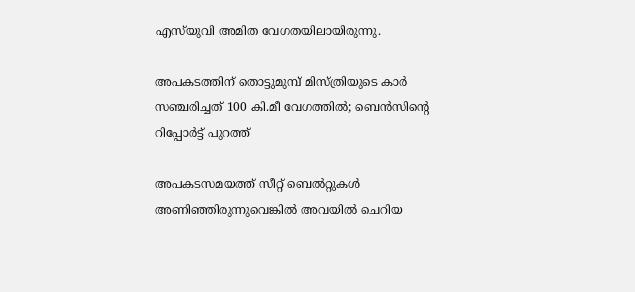എസ്‌യുവി അമിത വേഗതയിലായിരുന്നു.

അപകടത്തിന് തൊട്ടുമുമ്പ് മിസ്ത്രിയുടെ കാര്‍ സഞ്ചരിച്ചത് 100 കി.മീ വേഗത്തില്‍; ബെന്‍സിന്റെ റിപ്പോര്‍ട്ട് പുറത്ത്

അപകടസമയത്ത് സീറ്റ് ബെല്‍റ്റുകള്‍ അണിഞ്ഞിരുന്നുവെങ്കില്‍ അവയില്‍ ചെറിയ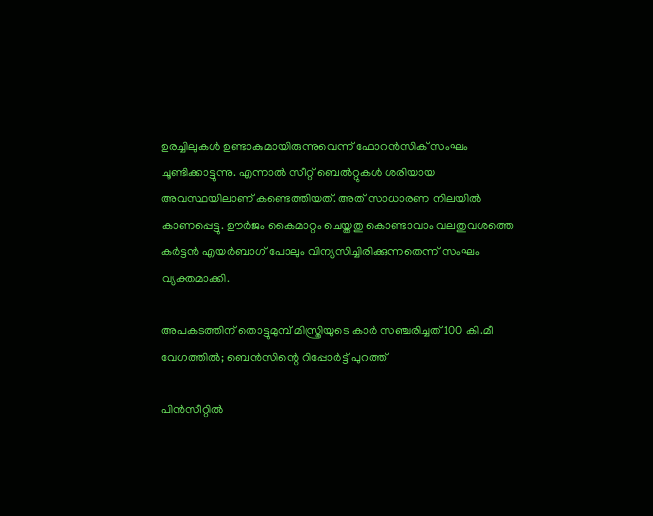ഉരച്ചിലുകള്‍ ഉണ്ടാകുമായിരുന്നുവെന്ന് ഫോറന്‍സിക് സംഘം ചൂണ്ടിക്കാട്ടുന്നു. എന്നാല്‍ സീറ്റ് ബെല്‍റ്റുകള്‍ ശരിയായ അവസ്ഥയിലാണ് കണ്ടെത്തിയത്. അത് സാധാരണ നിലയില്‍ കാണപ്പെട്ടു. ഊര്‍ജം കൈമാറ്റം ചെയ്തതു കൊണ്ടാവാം വലതുവശത്തെ കര്‍ട്ടന്‍ എയര്‍ബാഗ് പോലും വിന്യസിച്ചിരിക്കുന്നതെന്ന് സംഘം വ്യക്തമാക്കി.

അപകടത്തിന് തൊട്ടുമുമ്പ് മിസ്ത്രിയുടെ കാര്‍ സഞ്ചരിച്ചത് 100 കി.മീ വേഗത്തില്‍; ബെന്‍സിന്റെ റിപ്പോര്‍ട്ട് പുറത്ത്

പിന്‍സീറ്റില്‍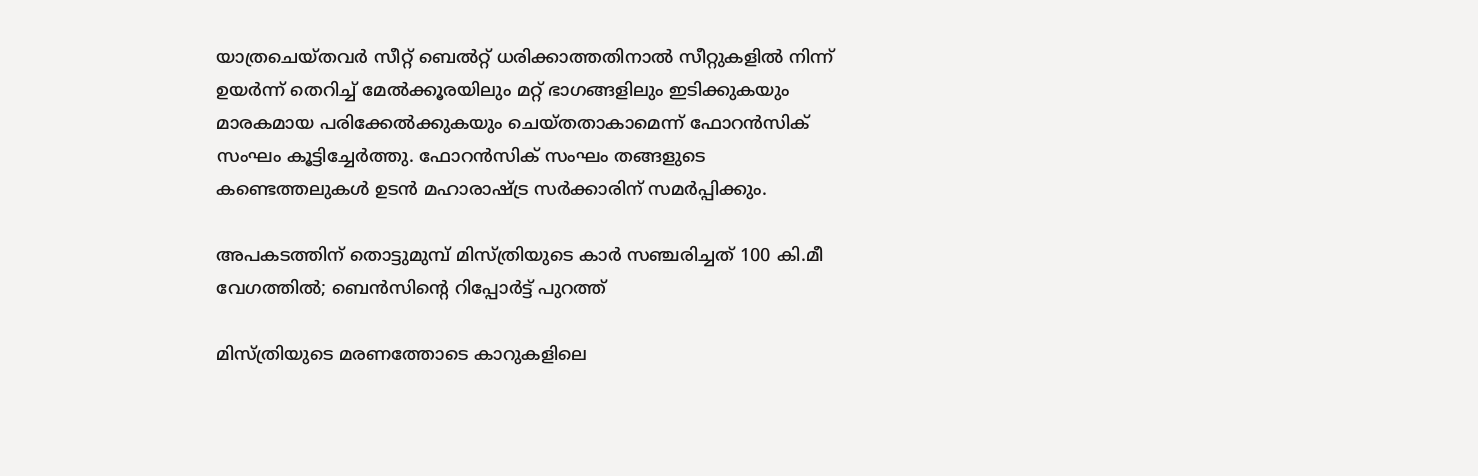യാത്രചെയ്തവര്‍ സീറ്റ് ബെല്‍റ്റ് ധരിക്കാത്തതിനാല്‍ സീറ്റുകളില്‍ നിന്ന് ഉയര്‍ന്ന് തെറിച്ച് മേല്‍ക്കൂരയിലും മറ്റ് ഭാഗങ്ങളിലും ഇടിക്കുകയും മാരകമായ പരിക്കേല്‍ക്കുകയും ചെയ്തതാകാമെന്ന് ഫോറന്‍സിക് സംഘം കൂട്ടിച്ചേര്‍ത്തു. ഫോറന്‍സിക് സംഘം തങ്ങളുടെ കണ്ടെത്തലുകള്‍ ഉടന്‍ മഹാരാഷ്ട്ര സര്‍ക്കാരിന് സമര്‍പ്പിക്കും.

അപകടത്തിന് തൊട്ടുമുമ്പ് മിസ്ത്രിയുടെ കാര്‍ സഞ്ചരിച്ചത് 100 കി.മീ വേഗത്തില്‍; ബെന്‍സിന്റെ റിപ്പോര്‍ട്ട് പുറത്ത്

മിസ്ത്രിയുടെ മരണത്തോടെ കാറുകളിലെ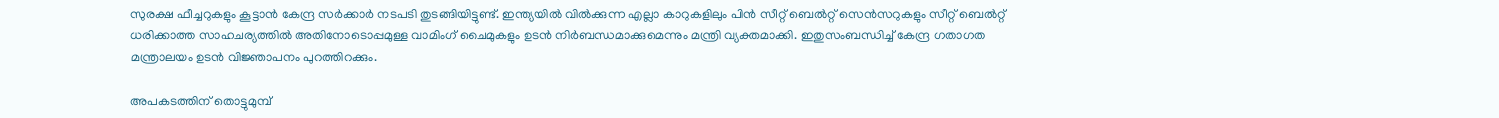സുരക്ഷ ഫീച്ചറുകളും കൂട്ടാന്‍ കേന്ദ്ര സര്‍ക്കാര്‍ നടപടി തുടങ്ങിയിട്ടുണ്ട്. ഇന്ത്യയില്‍ വില്‍ക്കുന്ന എല്ലാ കാറുകളിലും പിന്‍ സീറ്റ് ബെല്‍റ്റ് സെന്‍സറുകളും സീറ്റ് ബെല്‍റ്റ് ധരിക്കാത്ത സാഹചര്യത്തില്‍ അതിനോടൊപ്പമുള്ള വാമിംഗ് ചൈമുകളും ഉടന്‍ നിര്‍ബന്ധമാക്കുമെന്നും മന്ത്രി വ്യക്തമാക്കി. ഇതുസംബന്ധിച്ച് കേന്ദ്ര ഗതാഗത മന്ത്രാലയം ഉടന്‍ വിജ്ഞാപനം പുറത്തിറക്കും.

അപകടത്തിന് തൊട്ടുമുമ്പ്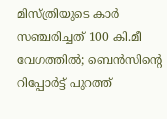മിസ്ത്രിയുടെ കാര്‍ സഞ്ചരിച്ചത് 100 കി.മീ വേഗത്തില്‍; ബെന്‍സിന്റെ റിപ്പോര്‍ട്ട് പുറത്ത്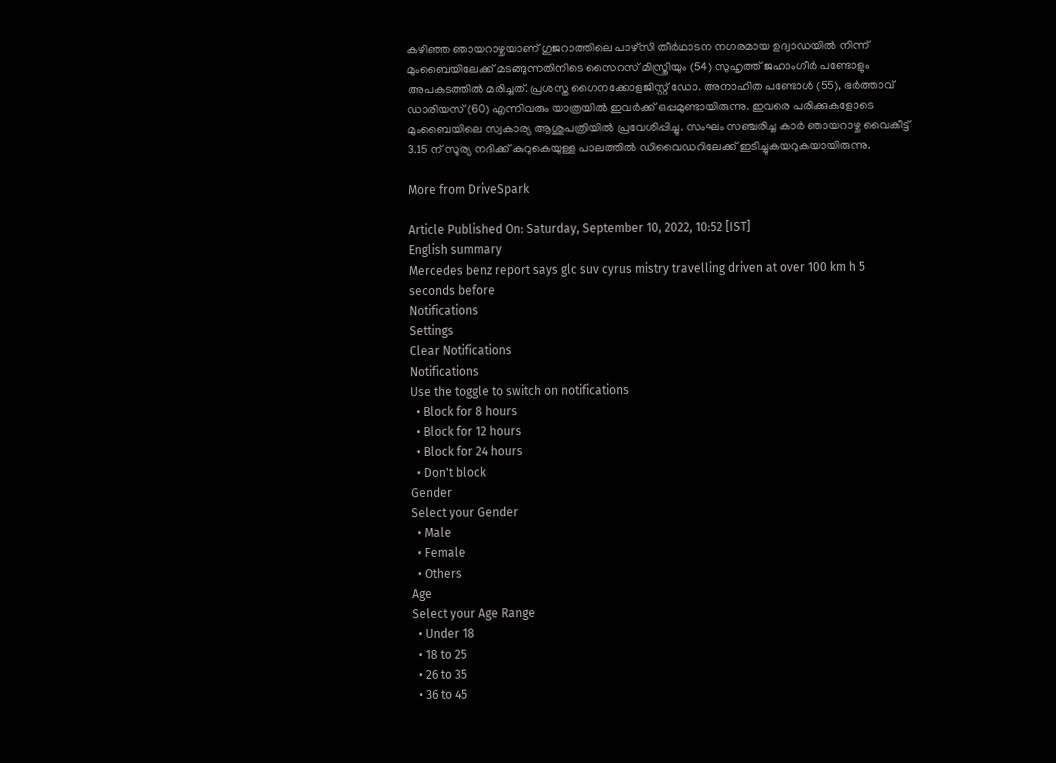കഴിഞ്ഞ ഞായറാഴ്ചയാണ് ഗുജറാത്തിലെ പാഴ്‌സി തീര്‍ഥാടന നഗരമായ ഉദ്വാഡയില്‍ നിന്ന് മുംബൈയിലേക്ക് മടങ്ങുന്നതിനിടെ സൈറസ് മിസ്ത്രിയും (54) സുഹൃത്ത് ജഹാംഗീര്‍ പണ്ടോളും അപകടത്തില്‍ മരിച്ചത്. പ്രശസ്ത ഗൈനക്കോളജിസ്റ്റ് ഡോ. അനാഹിത പണ്ടോള്‍ (55), ഭര്‍ത്താവ് ഡാരിയസ് (60) എന്നിവരും യാത്രയില്‍ ഇവര്‍ക്ക് ഒപ്പമുണ്ടായിരുന്നു. ഇവരെ പരിക്കുകളോടെ മുംബൈയിലെ സ്വകാര്യ ആശുപത്രിയില്‍ പ്രവേശിപ്പിച്ചു. സംഘം സഞ്ചരിച്ച കാര്‍ ഞായറാഴ്ച വൈകീട്ട് 3.15 ന് സൂര്യ നദിക്ക് കുറുകെയുള്ള പാലത്തില്‍ ഡിവൈഡറിലേക്ക് ഇടിച്ചുകയറുകയായിരുന്നു.

More from DriveSpark

Article Published On: Saturday, September 10, 2022, 10:52 [IST]
English summary
Mercedes benz report says glc suv cyrus mistry travelling driven at over 100 km h 5 seconds before
Notifications
Settings
Clear Notifications
Notifications
Use the toggle to switch on notifications
  • Block for 8 hours
  • Block for 12 hours
  • Block for 24 hours
  • Don't block
Gender
Select your Gender
  • Male
  • Female
  • Others
Age
Select your Age Range
  • Under 18
  • 18 to 25
  • 26 to 35
  • 36 to 45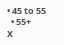• 45 to 55
  • 55+
X